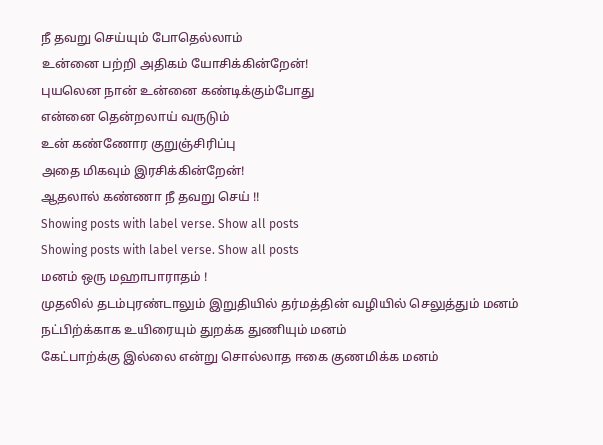நீ தவறு செய்யும் போதெல்லாம்
உன்னை பற்றி அதிகம் யோசிக்கின்றேன்!
புயலென நான் உன்னை கண்டிக்கும்போது
என்னை தென்றலாய் வருடும்
உன் கண்ணோர குறுஞ்சிரிப்பு
அதை மிகவும் இரசிக்கின்றேன்!
ஆதலால் கண்ணா நீ தவறு செய் !!
Showing posts with label verse. Show all posts
Showing posts with label verse. Show all posts
மனம் ஒரு மஹாபாராதம் !
முதலில் தடம்புரண்டாலும் இறுதியில் தர்மத்தின் வழியில் செலுத்தும் மனம்
நட்பிற்க்காக உயிரையும் துறக்க துணியும் மனம்
கேட்பாற்க்கு இல்லை என்று சொல்லாத ஈகை குணமிக்க மனம்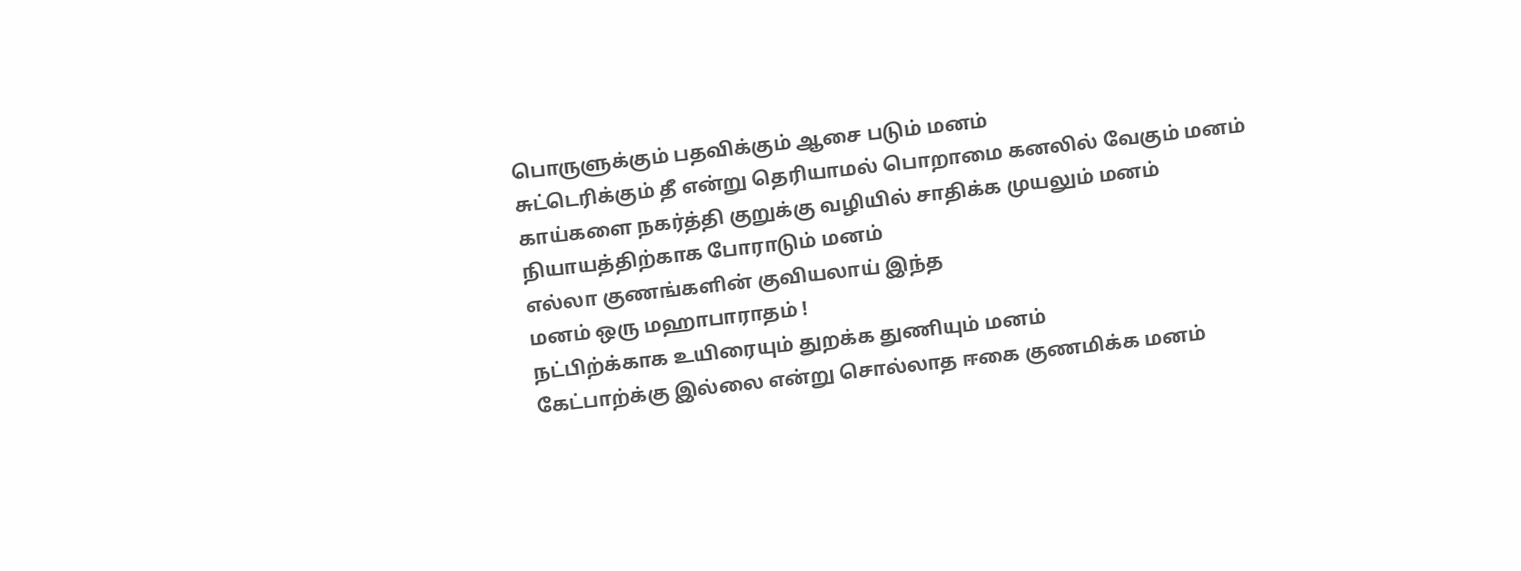பொருளுக்கும் பதவிக்கும் ஆசை படும் மனம்
சுட்டெரிக்கும் தீ என்று தெரியாமல் பொறாமை கனலில் வேகும் மனம்
காய்களை நகர்த்தி குறுக்கு வழியில் சாதிக்க முயலும் மனம்
நியாயத்திற்காக போராடும் மனம்
எல்லா குணங்களின் குவியலாய் இந்த
மனம் ஒரு மஹாபாராதம் !
நட்பிற்க்காக உயிரையும் துறக்க துணியும் மனம்
கேட்பாற்க்கு இல்லை என்று சொல்லாத ஈகை குணமிக்க மனம்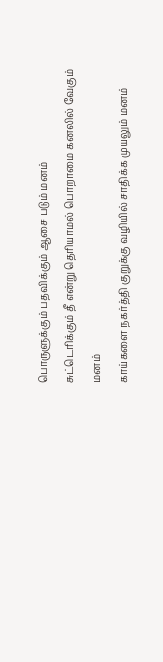பொருளுக்கும் பதவிக்கும் ஆசை படும் மனம்
சுட்டெரிக்கும் தீ என்று தெரியாமல் பொறாமை கனலில் வேகும் மனம்
காய்களை நகர்த்தி குறுக்கு வழியில் சாதிக்க முயலும் மனம்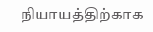நியாயத்திற்காக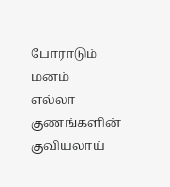போராடும் மனம்
எல்லா குணங்களின் குவியலாய்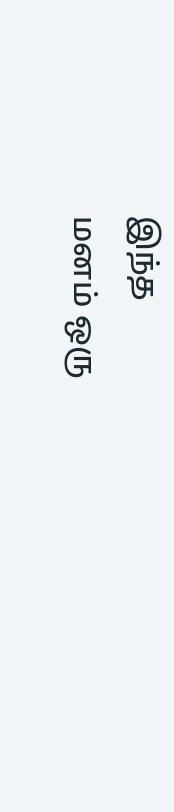இந்த
மனம் ஒரு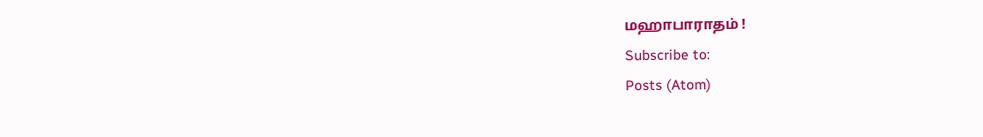மஹாபாராதம் !
Subscribe to:
Posts (Atom)